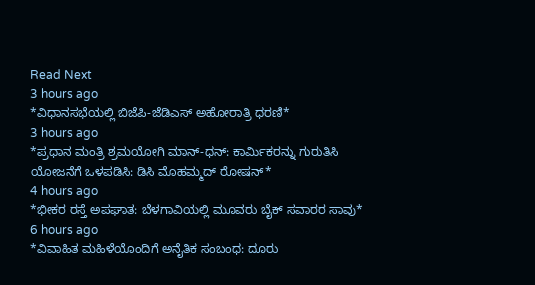Read Next
3 hours ago
*ವಿಧಾನಸಭೆಯಲ್ಲಿ ಬಿಜೆಪಿ-ಜೆಡಿಎಸ್ ಅಹೋರಾತ್ರಿ ಧರಣಿ*
3 hours ago
*ಪ್ರಧಾನ ಮಂತ್ರಿ ಶ್ರಮಯೋಗಿ ಮಾನ್-ಧನ್: ಕಾರ್ಮಿಕರನ್ನು ಗುರುತಿಸಿ ಯೋಜನೆಗೆ ಒಳಪಡಿಸಿ: ಡಿಸಿ ಮೊಹಮ್ಮದ್ ರೋಷನ್*
4 hours ago
*ಭೀಕರ ರಸ್ತೆ ಅಪಘಾತ: ಬೆಳಗಾವಿಯಲ್ಲಿ ಮೂವರು ಬೈಕ್ ಸವಾರರ ಸಾವು*
6 hours ago
*ವಿವಾಹಿತ ಮಹಿಳೆಯೊಂದಿಗೆ ಅನೈತಿಕ ಸಂಬಂಧ: ದೂರು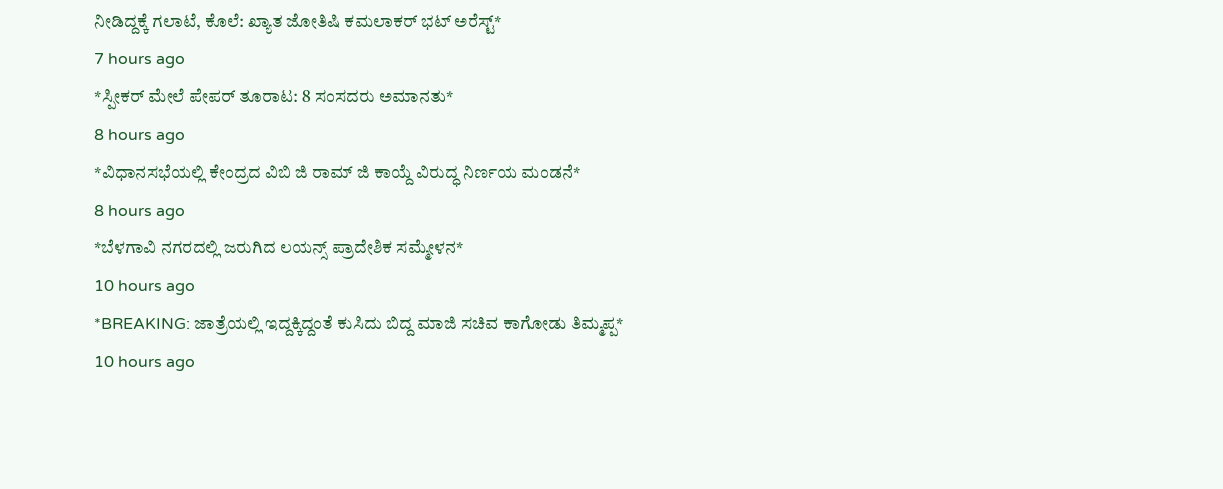ನೀಡಿದ್ದಕ್ಕೆ ಗಲಾಟೆ, ಕೊಲೆ: ಖ್ಯಾತ ಜೋತಿಷಿ ಕಮಲಾಕರ್ ಭಟ್ ಅರೆಸ್ಟ್*
7 hours ago
*ಸ್ಪೀಕರ್ ಮೇಲೆ ಪೇಪರ್ ತೂರಾಟ: 8 ಸಂಸದರು ಅಮಾನತು*
8 hours ago
*ವಿಧಾನಸಭೆಯಲ್ಲಿ ಕೇಂದ್ರದ ವಿಬಿ ಜಿ ರಾಮ್ ಜಿ ಕಾಯ್ದೆ ವಿರುದ್ಧ ನಿರ್ಣಯ ಮಂಡನೆ*
8 hours ago
*ಬೆಳಗಾವಿ ನಗರದಲ್ಲಿ ಜರುಗಿದ ಲಯನ್ಸ್ ಪ್ರಾದೇಶಿಕ ಸಮ್ಮೇಳನ*
10 hours ago
*BREAKING: ಜಾತ್ರೆಯಲ್ಲಿ ಇದ್ದಕ್ಕಿದ್ದಂತೆ ಕುಸಿದು ಬಿದ್ದ ಮಾಜಿ ಸಚಿವ ಕಾಗೋಡು ತಿಮ್ಮಪ್ಪ*
10 hours ago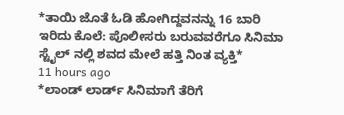*ತಾಯಿ ಜೊತೆ ಓಡಿ ಹೋಗಿದ್ದವನನ್ನು 16 ಬಾರಿ ಇರಿದು ಕೊಲೆ: ಪೊಲೀಸರು ಬರುವವರೆಗೂ ಸಿನಿಮಾ ಸ್ಟೈಲ್ ನಲ್ಲಿ ಶವದ ಮೇಲೆ ಹತ್ತಿ ನಿಂತ ವ್ಯಕ್ತಿ*
11 hours ago
*ಲಾಂಡ್ ಲಾರ್ಡ್ ಸಿನಿಮಾಗೆ ತೆರಿಗೆ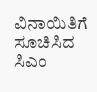ವಿನಾಯಿತಿಗೆ ಸೂಚಿಸಿದ ಸಿಎಂ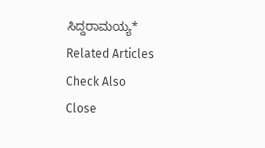ಸಿದ್ದರಾಮಯ್ಯ*
Related Articles
Check Also
Close